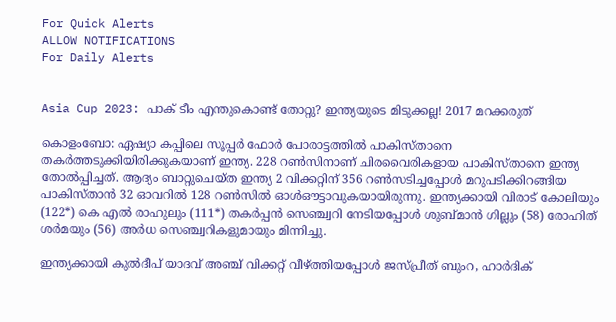For Quick Alerts
ALLOW NOTIFICATIONS
For Daily Alerts


Asia Cup 2023: പാക് ടീം എന്തുകൊണ്ട് തോറ്റു? ഇന്ത്യയുടെ മിടുക്കല്ല! 2017 മറക്കരുത്

കൊളംബോ: ഏഷ്യാ കപ്പിലെ സൂപ്പര്‍ ഫോര്‍ പോരാട്ടത്തില്‍ പാകിസ്താനെ തകര്‍ത്തടുക്കിയിരിക്കുകയാണ് ഇന്ത്യ. 228 റണ്‍സിനാണ് ചിരവൈരികളായ പാകിസ്താനെ ഇന്ത്യ തോല്‍പ്പിച്ചത്. ആദ്യം ബാറ്റുചെയ്ത ഇന്ത്യ 2 വിക്കറ്റിന് 356 റണ്‍സടിച്ചപ്പോള്‍ മറുപടിക്കിറങ്ങിയ പാകിസ്താന്‍ 32 ഓവറില്‍ 128 റണ്‍സില്‍ ഓള്‍ഔട്ടാവുകയായിരുന്നു. ഇന്ത്യക്കായി വിരാട് കോലിയും (122*) കെ എല്‍ രാഹുലും (111*) തകര്‍പ്പന്‍ സെഞ്ച്വറി നേടിയപ്പോള്‍ ശുബ്മാന്‍ ഗില്ലും (58) രോഹിത് ശര്‍മയും (56) അര്‍ധ സെഞ്ച്വറികളുമായും മിന്നിച്ചു.

ഇന്ത്യക്കായി കുല്‍ദീപ് യാദവ് അഞ്ച് വിക്കറ്റ് വീഴ്ത്തിയപ്പോള്‍ ജസ്പ്രീത് ബുംറ, ഹാര്‍ദിക്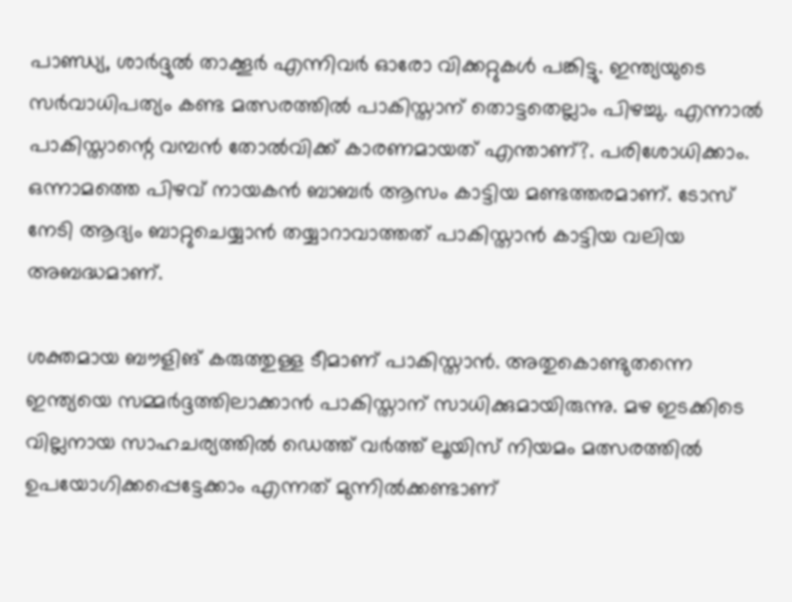പാണ്ഡ്യ, ശാര്‍ദ്ദുല്‍ താക്കൂര്‍ എന്നിവര്‍ ഓരോ വിക്കറ്റുകള്‍ പങ്കിട്ടു. ഇന്ത്യയുടെ സര്‍വാധിപത്യം കണ്ട മത്സരത്തില്‍ പാകിസ്താന് തൊട്ടതെല്ലാം പിഴച്ചു. എന്നാല്‍ പാകിസ്താന്റെ വമ്പന്‍ തോല്‍വിക്ക് കാരണമായത് എന്താണ്?. പരിശോധിക്കാം. ഒന്നാമത്തെ പിഴവ് നായകന്‍ ബാബര്‍ ആസം കാട്ടിയ മണ്ടത്തരമാണ്. ടോസ് നേടി ആദ്യം ബാറ്റുചെയ്യാന്‍ തയ്യാറാവാത്തത് പാകിസ്താന്‍ കാട്ടിയ വലിയ അബദ്ധമാണ്.

ശക്തമായ ബൗളിങ് കരുത്തുള്ള ടീമാണ് പാകിസ്താന്‍. അതുകൊണ്ടുതന്നെ ഇന്ത്യയെ സമ്മര്‍ദ്ദത്തിലാക്കാന്‍ പാകിസ്താന് സാധിക്കുമായിരുന്നു. മഴ ഇടക്കിടെ വില്ലനായ സാഹചര്യത്തില്‍ ഡെത്ത് വര്‍ത്ത് ലൂയിസ് നിയമം മത്സരത്തില്‍ ഉപയോഗിക്കപ്പെട്ടേക്കാം എന്നത് മുന്നില്‍ക്കണ്ടാണ്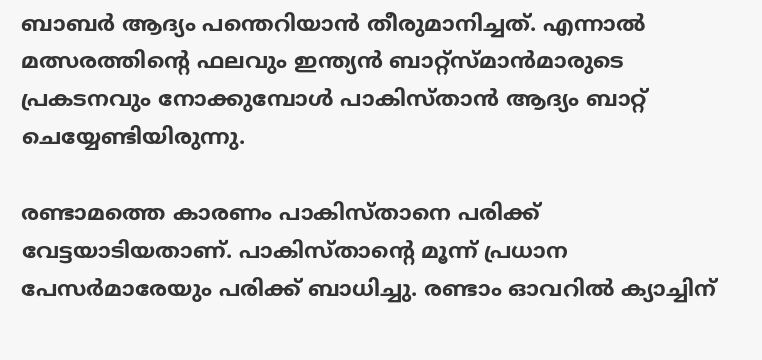ബാബര്‍ ആദ്യം പന്തെറിയാന്‍ തീരുമാനിച്ചത്. എന്നാല്‍ മത്സരത്തിന്റെ ഫലവും ഇന്ത്യന്‍ ബാറ്റ്‌സ്മാന്‍മാരുടെ പ്രകടനവും നോക്കുമ്പോള്‍ പാകിസ്താന്‍ ആദ്യം ബാറ്റ് ചെയ്യേണ്ടിയിരുന്നു.

രണ്ടാമത്തെ കാരണം പാകിസ്താനെ പരിക്ക് വേട്ടയാടിയതാണ്. പാകിസ്താന്റെ മൂന്ന് പ്രധാന പേസര്‍മാരേയും പരിക്ക് ബാധിച്ചു. രണ്ടാം ഓവറില്‍ ക്യാച്ചിന്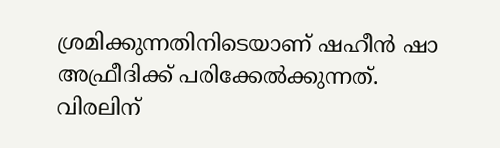ശ്രമിക്കുന്നതിനിടെയാണ് ഷഹീന്‍ ഷാ അഫ്രീദിക്ക് പരിക്കേല്‍ക്കുന്നത്. വിരലിന്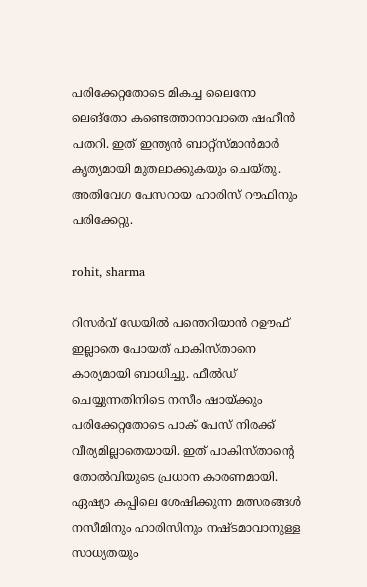പരിക്കേറ്റതോടെ മികച്ച ലൈനോ ലെങ്‌തോ കണ്ടെത്താനാവാതെ ഷഹീന്‍ പതറി. ഇത് ഇന്ത്യന്‍ ബാറ്റ്‌സ്മാന്‍മാര്‍ കൃത്യമായി മുതലാക്കുകയും ചെയ്തു. അതിവേഗ പേസറായ ഹാരിസ് റൗഫിനും പരിക്കേറ്റു.

rohit, sharma

റിസര്‍വ് ഡേയില്‍ പന്തെറിയാന്‍ റഊഫ് ഇല്ലാതെ പോയത് പാകിസ്താനെ കാര്യമായി ബാധിച്ചു. ഫീല്‍ഡ് ചെയ്യുന്നതിനിടെ നസീം ഷായ്ക്കും പരിക്കേറ്റതോടെ പാക് പേസ് നിരക്ക് വീര്യമില്ലാതെയായി. ഇത് പാകിസ്താന്റെ തോല്‍വിയുടെ പ്രധാന കാരണമായി. ഏഷ്യാ കപ്പിലെ ശേഷിക്കുന്ന മത്സരങ്ങള്‍ നസീമിനും ഹാരിസിനും നഷ്ടമാവാനുള്ള സാധ്യതയും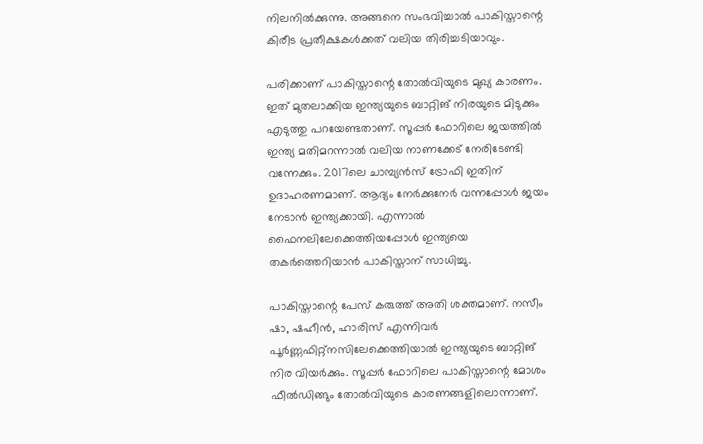നിലനില്‍ക്കുന്നു. അങ്ങനെ സംഭവിച്ചാല്‍ പാകിസ്താന്റെ കിരീട പ്രതീക്ഷകള്‍ക്കത് വലിയ തിരിച്ചടിയാവും.

പരിക്കാണ് പാകിസ്താന്റെ തോല്‍വിയുടെ മുഖ്യ കാരണം. ഇത് മുതലാക്കിയ ഇന്ത്യയുടെ ബാറ്റിങ് നിരയുടെ മിടുക്കും എടുത്തു പറയേണ്ടതാണ്. സൂപ്പര്‍ ഫോറിലെ ജയത്തില്‍ ഇന്ത്യ മതിമറന്നാല്‍ വലിയ നാണക്കേട് നേരിടേണ്ടി വന്നേക്കും. 2017ലെ ചാമ്പ്യന്‍സ് ട്രോഫി ഇതിന് ഉദാഹരണമാണ്. ആദ്യം നേര്‍ക്കുനേര്‍ വന്നപ്പോള്‍ ജയം നേടാന്‍ ഇന്ത്യക്കായി. എന്നാല്‍ ഫൈനലിലേക്കെത്തിയപ്പോള്‍ ഇന്ത്യയെ തകര്‍ത്തെറിയാന്‍ പാകിസ്താന് സാധിച്ചു.

പാകിസ്താന്റെ പേസ് കരുത്ത് അതി ശക്തമാണ്. നസീം ഷാ, ഷഹീന്‍, ഹാരിസ് എന്നിവര്‍ പൂര്‍ണ്ണഫിറ്റ്‌നസിലേക്കെത്തിയാല്‍ ഇന്ത്യയുടെ ബാറ്റിങ് നിര വിയര്‍ക്കും. സൂപ്പര്‍ ഫോറിലെ പാകിസ്താന്റെ മോശം ഫീല്‍ഡിങ്ങും തോല്‍വിയുടെ കാരണങ്ങളിലൊന്നാണ്.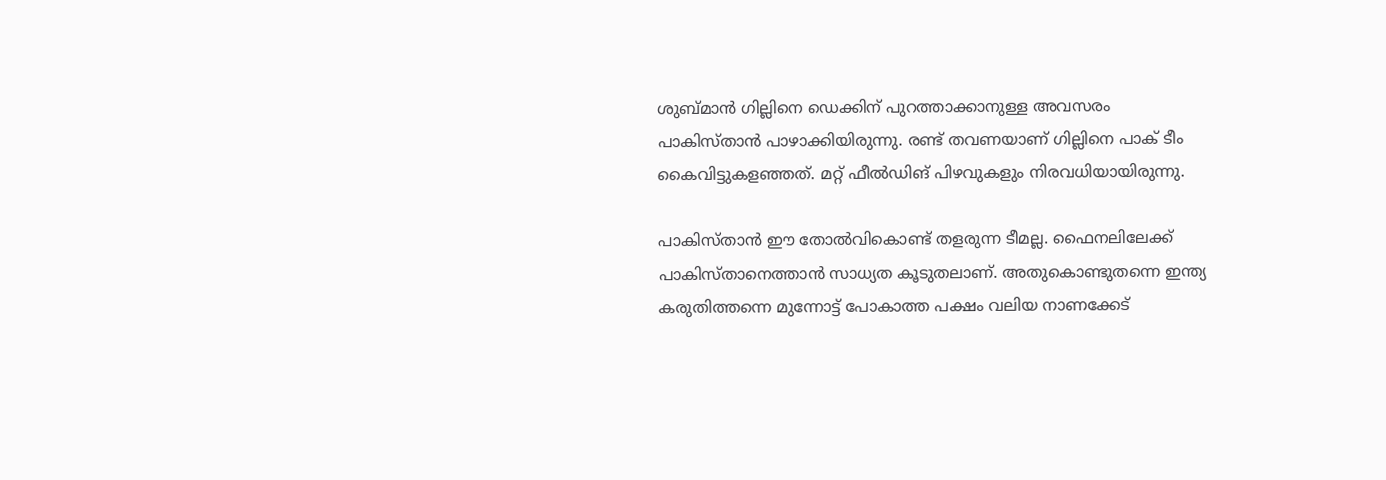ശുബ്മാന്‍ ഗില്ലിനെ ഡെക്കിന് പുറത്താക്കാനുള്ള അവസരം പാകിസ്താന്‍ പാഴാക്കിയിരുന്നു. രണ്ട് തവണയാണ് ഗില്ലിനെ പാക് ടീം കൈവിട്ടുകളഞ്ഞത്. മറ്റ് ഫീല്‍ഡിങ് പിഴവുകളും നിരവധിയായിരുന്നു.

പാകിസ്താന്‍ ഈ തോല്‍വികൊണ്ട് തളരുന്ന ടീമല്ല. ഫൈനലിലേക്ക് പാകിസ്താനെത്താന്‍ സാധ്യത കൂടുതലാണ്. അതുകൊണ്ടുതന്നെ ഇന്ത്യ കരുതിത്തന്നെ മുന്നോട്ട് പോകാത്ത പക്ഷം വലിയ നാണക്കേട്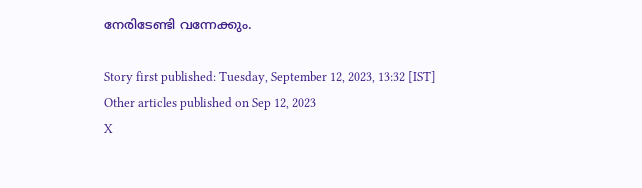നേരിടേണ്ടി വന്നേക്കും.

Story first published: Tuesday, September 12, 2023, 13:32 [IST]
Other articles published on Sep 12, 2023
X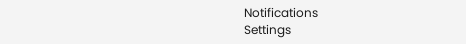Notifications
Settings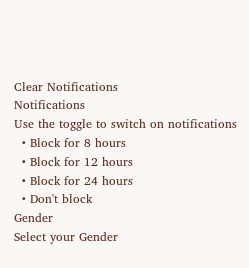Clear Notifications
Notifications
Use the toggle to switch on notifications
  • Block for 8 hours
  • Block for 12 hours
  • Block for 24 hours
  • Don't block
Gender
Select your Gender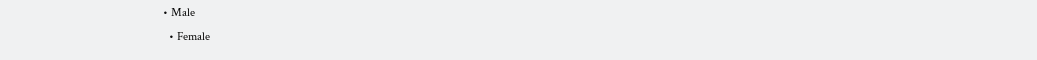• Male
  • Female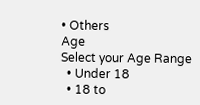• Others
Age
Select your Age Range
  • Under 18
  • 18 to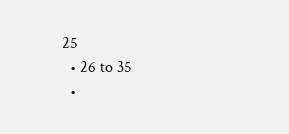25
  • 26 to 35
  •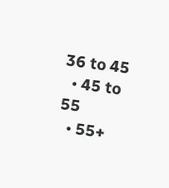36 to 45
  • 45 to 55
  • 55+